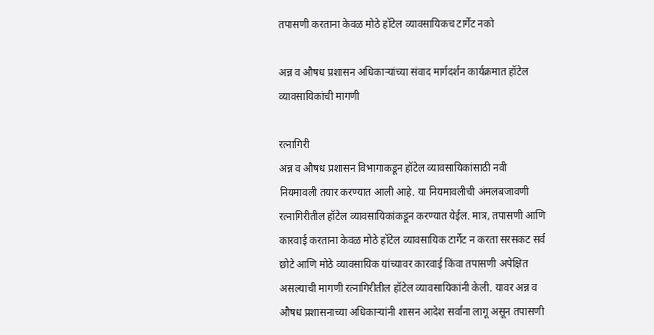तपासणी करताना केवळ मोठे हॉटेल व्यावसायिकच टार्गेट नको

अन्न व औषध प्रशासन अधिकाऱ्यांच्या संवाद मार्गदर्शन कार्यक्रमात हॉटेल व्यावसायिकांची मागणी

रत्नागिरी
अन्न व औषध प्रशासन विभागाकडून हॉटेल व्यावसायिकांसाठी नवी नियमावली तयार करण्यात आली आहे. या नियमावलीची अंमलबजावणी रत्नागिरीतील हॉटेल व्यावसायिकांकडून करण्यात येईल. मात्र, तपासणी आणि कारवाई करताना केवळ मोठे हॉटेल व्यावसायिक टार्गेट न करता सरसकट सर्व छोटे आणि मोठे व्यावसायिक यांच्यावर कारवाई किंवा तपासणी अपेक्षित असल्याची मागणी रत्नागिरीतील हॉटेल व्यावसायिकांनी केली. यावर अन्न व औषध प्रशासनाच्या अधिकाऱ्यांनी शासन आदेश सर्वांना लागू असून तपासणी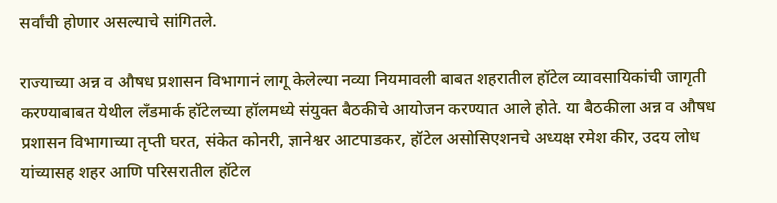सर्वांची होणार असल्याचे सांगितले.

राज्याच्या अन्न व औषध प्रशासन विभागानं लागू केलेल्या नव्या नियमावली बाबत शहरातील हॉटेल व्यावसायिकांची जागृती करण्याबाबत येथील लँडमार्क हॉटेलच्या हॉलमध्ये संयुक्त बैठकीचे आयोजन करण्यात आले होते. या बैठकीला अन्न व औषध प्रशासन विभागाच्या तृप्ती घरत, संकेत कोनरी, ज्ञानेश्वर आटपाडकर, हॉटेल असोसिएशनचे अध्यक्ष रमेश कीर, उदय लोध यांच्यासह शहर आणि परिसरातील हॉटेल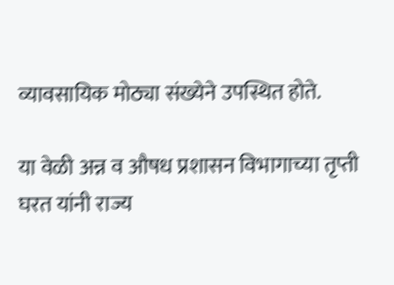व्यावसायिक मोठ्या संख्येने उपस्थित होते.

या वेळी अन्न व औषध प्रशासन विभागाच्या तृप्ती घरत यांनी राज्य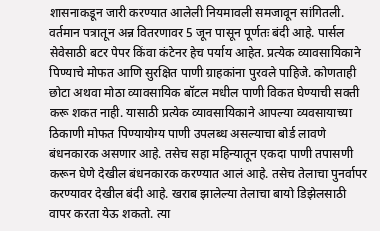शासनाकडून जारी करण्यात आलेली नियमावली समजावून सांगितली. वर्तमान पत्रातून अन्न वितरणावर 5 जून पासून पूर्णतः बंदी आहे. पार्सल सेवेसाठी बटर पेपर किंवा कंटेनर हेच पर्याय आहेत. प्रत्येक व्यावसायिकाने पिण्याचे मोफत आणि सुरक्षित पाणी ग्राहकांना पुरवले पाहिजे. कोणताही छोटा अथवा मोठा व्यावसायिक बॉटल मधील पाणी विकत घेण्याची सक्ती करू शकत नाही. यासाठी प्रत्येक व्यावसायिकाने आपल्या व्यवसायाच्या ठिकाणी मोफत पिण्यायोग्य पाणी उपलब्ध असल्याचा बोर्ड लावणे बंधनकारक असणार आहे. तसेच सहा महिन्यातून एकदा पाणी तपासणी करून घेणे देखील बंधनकारक करण्यात आलं आहे. तसेच तेलाचा पुनर्वापर करण्यावर देखील बंदी आहे. खराब झालेल्या तेलाचा बायो डिझेलसाठी वापर करता येऊ शकतो. त्या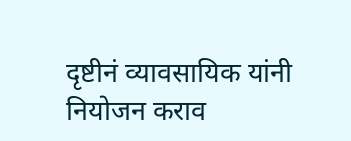दृष्टीनं व्यावसायिक यांनी नियोजन कराव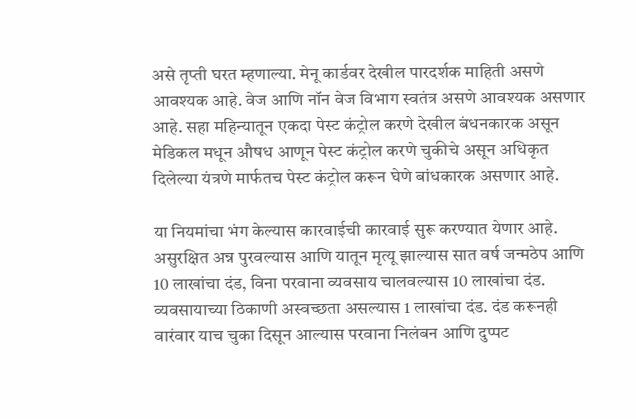असे तृप्ती घरत म्हणाल्या. मेनू कार्डवर देखील पारदर्शक माहिती असणे आवश्यक आहे. वेज आणि नॉन वेज विभाग स्वतंत्र असणे आवश्यक असणार आहे. सहा महिन्यातून एकदा पेस्ट कंट्रोल करणे देखील बंधनकारक असून मेडिकल मधून औषध आणून पेस्ट कंट्रोल करणे चुकीचे असून अधिकृत दिलेल्या यंत्रणे मार्फतच पेस्ट कंट्रोल करून घेणे बांधकारक असणार आहे.

या नियमांचा भंग केल्यास कारवाईची कारवाई सुरू करण्यात येणार आहे. असुरक्षित अन्न पुरवल्यास आणि यातून मृत्यू झाल्यास सात वर्ष जन्मठेप आणि 10 लाखांचा दंड, विना परवाना व्यवसाय चालवल्यास 10 लाखांचा दंड. व्यवसायाच्या ठिकाणी अस्वच्छता असल्यास 1 लाखांचा दंड. दंड करूनही वारंवार याच चुका दिसून आल्यास परवाना निलंबन आणि दुप्पट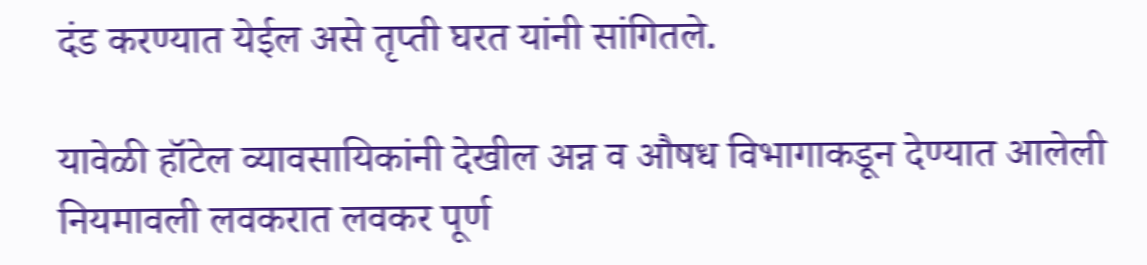दंड करण्यात येईल असे तृप्ती घरत यांनी सांगितले.

यावेळी हॉटेल व्यावसायिकांनी देखील अन्न व औषध विभागाकडून देण्यात आलेली नियमावली लवकरात लवकर पूर्ण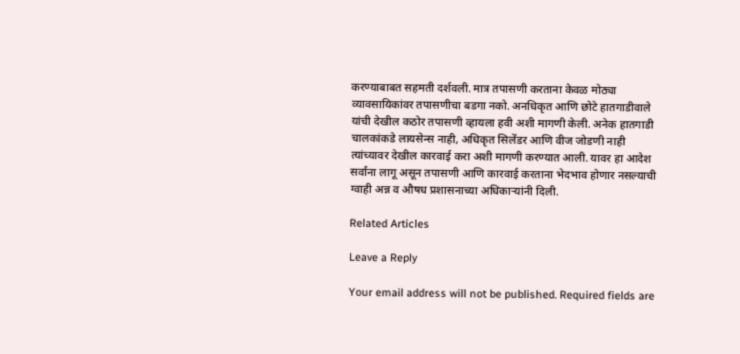करण्याबाबत सहमती दर्शवली. मात्र तपासणी करताना केवळ मोठ्या व्यावसायिकांवर तपासणीचा बडगा नको. अनधिकृत आणि छोटे हातगाडीवाले यांची देखील कठोर तपासणी व्हायला हवी अशी मागणी केली. अनेक हातगाडी चालकांकडे लायसेन्स नाही, अधिकृत सिलेंडर आणि वीज जोडणी नाही त्यांच्यावर देखील कारवाई करा अशी मागणी करण्यात आली. यावर हा आदेश सर्वांना लागू असून तपासणी आणि कारवाई करताना भेदभाव होणार नसल्याची ग्वाही अन्न व औषध प्रशासनाच्या अधिकाऱ्यांनी दिली.

Related Articles

Leave a Reply

Your email address will not be published. Required fields are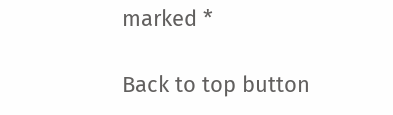marked *

Back to top button